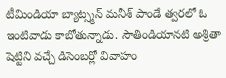టీమిండియా బ్యాట్స్మన్ మనీశ్ పాండే త్వరలో ఓ ఇంటివాడు కాబోతున్నాడు. సౌతిండియానటి అశ్రితా షెట్టిని వచ్చే డిసెంబర్లో వివాహం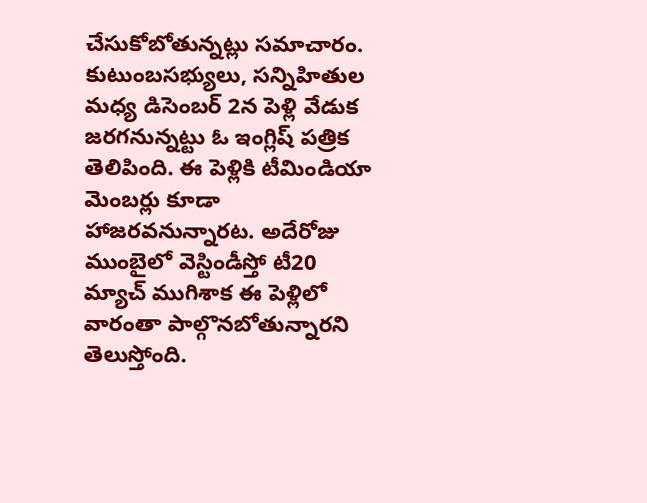చేసుకోబోతున్నట్లు సమాచారం. కుటుంబసభ్యులు, సన్నిహితుల మధ్య డిసెంబర్ 2న పెళ్లి వేడుక జరగనున్నట్టు ఓ ఇంగ్లిష్ పత్రిక తెలిపింది. ఈ పెళ్లికి టీమిండియా మెంబర్లు కూడా హాజరవనున్నారట. అదేరోజు ముంబైలో వెస్టిండీస్తో టీ20 మ్యాచ్ ముగిశాక ఈ పెళ్లిలో వారంతా పాల్గొనబోతున్నారని తెలుస్తోంది.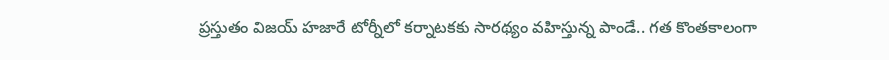ప్రస్తుతం విజయ్ హజారే టోర్నీలో కర్నాటకకు సారథ్యం వహిస్తున్న పాండే.. గత కొంతకాలంగా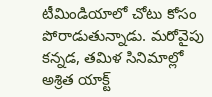టీమిండియాలో చోటు కోసం పోరాడుతున్నాడు. మరోవైపు కన్నడ, తమిళ సినిమాల్లో అశ్రిత యాక్ట్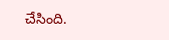చేసింది.